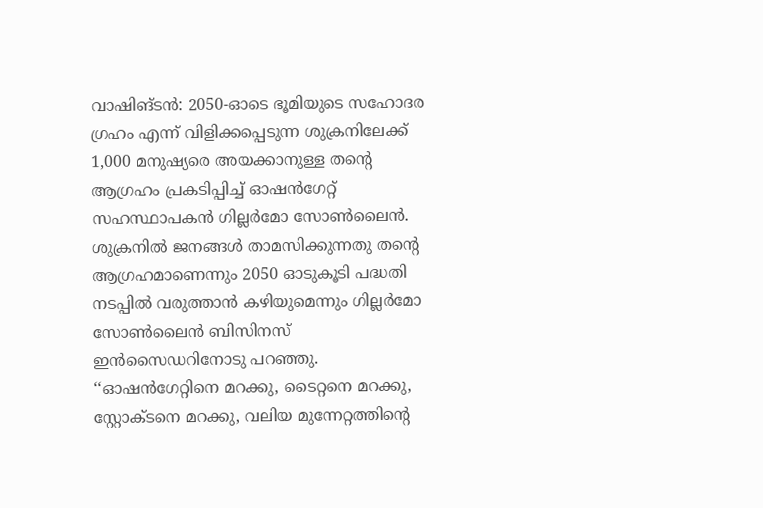വാഷിങ്ടൻ: 2050-ഓടെ ഭൂമിയുടെ സഹോദര ഗ്രഹം എന്ന് വിളിക്കപ്പെടുന്ന ശുക്രനിലേക്ക് 1,000 മനുഷ്യരെ അയക്കാനുള്ള തന്റെ ആഗ്രഹം പ്രകടിപ്പിച്ച് ഓഷൻഗേറ്റ് സഹസ്ഥാപകൻ ഗില്ലർമോ സോൺലൈൻ. ശുക്രനിൽ ജനങ്ങൾ താമസിക്കുന്നതു തന്റെ ആഗ്രഹമാണെന്നും 2050 ഓടുകൂടി പദ്ധതി നടപ്പിൽ വരുത്താൻ കഴിയുമെന്നും ഗില്ലർമോ സോൺലൈൻ ബിസിനസ് ഇൻസൈഡറിനോടു പറഞ്ഞു.
‘‘ഓഷൻഗേറ്റിനെ മറക്കു, ടൈറ്റനെ മറക്കു, സ്റ്റോക്ടനെ മറക്കു, വലിയ മുന്നേറ്റത്തിന്റെ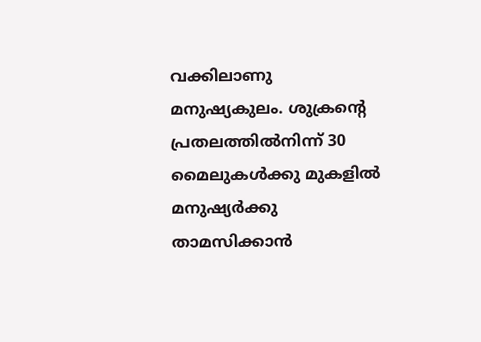വക്കിലാണു മനുഷ്യകുലം. ശുക്രന്റെ പ്രതലത്തിൽനിന്ന് 30 മൈലുകൾക്കു മുകളിൽ മനുഷ്യർക്കു താമസിക്കാൻ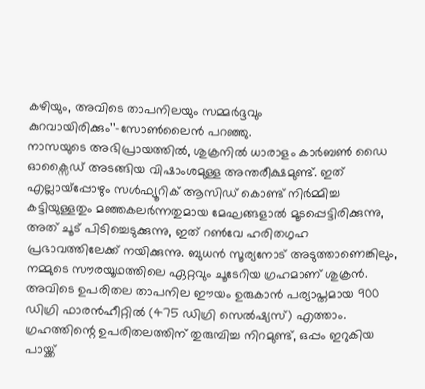കഴിയും, അവിടെ താപനിലയും സമ്മർദ്ദവും കുറവായിരിക്കും’’–സോൺലൈൻ പറഞ്ഞു.
നാസയുടെ അഭിപ്രായത്തിൽ, ശുക്രനിൽ ധാരാളം കാർബൺ ഡൈ ഓക്സൈഡ് അടങ്ങിയ വിഷാംശമുള്ള അന്തരീക്ഷമുണ്ട്. ഇത് എല്ലായ്പ്പോഴും സൾഫ്യൂറിക് ആസിഡ് കൊണ്ട് നിർമ്മിച്ച കട്ടിയുള്ളതും മഞ്ഞകലർന്നതുമായ മേഘങ്ങളാൽ മൂടപ്പെട്ടിരിക്കുന്നു, അത് ചൂട് പിടിച്ചെടുക്കുന്നു, ഇത് റൺവേ ഹരിതഗൃഹ പ്രഭാവത്തിലേക്ക് നയിക്കുന്നു. ബുധൻ സൂര്യനോട് അടുത്താണെങ്കിലും, നമ്മുടെ സൗരയൂഥത്തിലെ ഏറ്റവും ചൂടേറിയ ഗ്രഹമാണ് ശുക്രൻ. അവിടെ ഉപരിതല താപനില ഈയം ഉരുകാൻ പര്യാപ്തമായ 900 ഡിഗ്രി ഫാരൻഹീറ്റിൽ (475 ഡിഗ്രി സെൽഷ്യസ്) എത്താം. ഗ്രഹത്തിന്റെ ഉപരിതലത്തിന് തുരുമ്പിച്ച നിറമുണ്ട്, ഒപ്പം ഇറുകിയ പായ്ക്ക്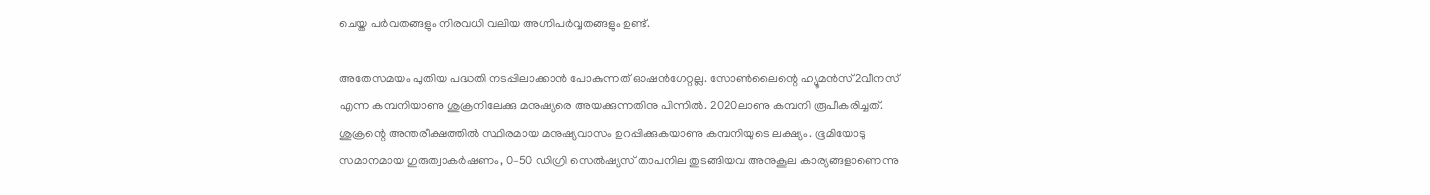ചെയ്ത പർവതങ്ങളും നിരവധി വലിയ അഗ്നിപർവ്വതങ്ങളും ഉണ്ട്.

അതേസമയം പുതിയ പദ്ധതി നടപ്പിലാക്കാൻ പോകുന്നത് ഓഷൻഗേറ്റല്ല. സോൺലൈന്റെ ഹ്യൂമൻസ്2വീനസ് എന്ന കമ്പനിയാണു ശുക്രനിലേക്കു മനുഷ്യരെ അയക്കുന്നതിനു പിന്നിൽ. 2020ലാണു കമ്പനി രൂപീകരിച്ചത്. ശുക്രന്റെ അന്തരീക്ഷത്തിൽ സ്ഥിരമായ മനുഷ്യവാസം ഉറപ്പിക്കുകയാണു കമ്പനിയുടെ ലക്ഷ്യം. ഭൂമിയോടു സമാനമായ ഗുരുത്വാകർഷണം, 0–50 ഡിഗ്രി സെൽഷ്യസ് താപനില തുടങ്ങിയവ അനുകൂല കാര്യങ്ങളാണെന്നു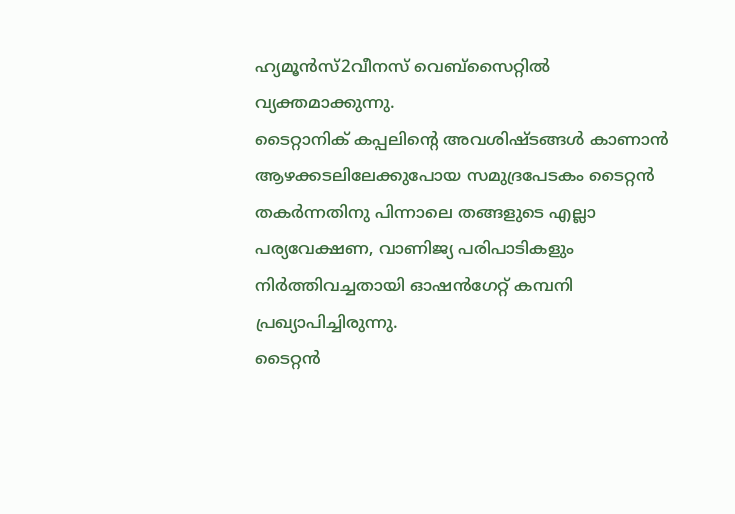ഹ്യമൂൻസ്2വീനസ് വെബ്സൈറ്റിൽ വ്യക്തമാക്കുന്നു.
ടൈറ്റാനിക് കപ്പലിന്റെ അവശിഷ്ടങ്ങൾ കാണാൻ ആഴക്കടലിലേക്കുപോയ സമുദ്രപേടകം ടൈറ്റൻ തകർന്നതിനു പിന്നാലെ തങ്ങളുടെ എല്ലാ പര്യവേക്ഷണ, വാണിജ്യ പരിപാടികളും നിർത്തിവച്ചതായി ഓഷൻഗേറ്റ് കമ്പനി പ്രഖ്യാപിച്ചിരുന്നു.
ടൈറ്റൻ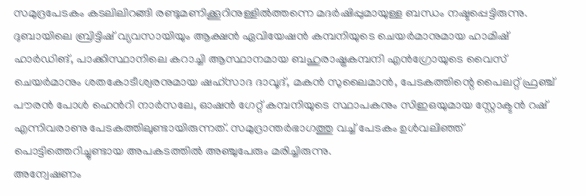സമുദ്രപേടകം കടലിലിറങ്ങി രണ്ടുമണിക്കൂറിനുള്ളിൽത്തന്നെ മദർഷിപ്പുമായുള്ള ബന്ധം നഷ്ടപ്പെട്ടിരുന്നു. ദുബായിലെ ബ്രിട്ടിഷ് വ്യവസായിയും ആക്ഷൻ ഏവിയേഷൻ കമ്പനിയുടെ ചെയർമാനുമായ ഹാമിഷ് ഹാർഡിങ്, പാക്കിസ്ഥാനിലെ കറാച്ചി ആസ്ഥാനമായ ബഹുരാഷ്ട്രകമ്പനി എൻഗ്രോയുടെ വൈസ് ചെയർമാനും ശതകോടീശ്വരനുമായ ഷഹ്സാദ ദാവൂദ്, മകൻ സുലൈമാൻ, പേടകത്തിന്റെ പൈലറ്റ് ഫ്രഞ്ച് പൗരൻ പോൾ ഹെൻറി നാർസലേ, ഓഷൻ ഗേറ്റ് കമ്പനിയുടെ സ്ഥാപകനും സിഇഒയുമായ സ്റ്റോക്ടൻ റഷ് എന്നിവരാണു പേടകത്തിലുണ്ടായിരുന്നത്. സമുദ്രാന്തർഭാഗത്തു വച്ച് പേടകം ഉൾവലിഞ്ഞ് പൊട്ടിത്തെറിച്ചുണ്ടായ അപകടത്തിൽ അഞ്ചുപേരും മരിച്ചിരുന്നു.
അന്വേഷണം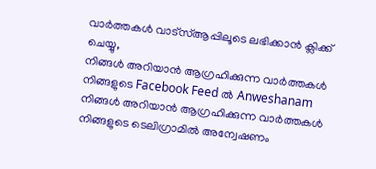വാർത്തകൾ വാട്സ്ആപ്പിലൂടെ ലഭിക്കാൻ ക്ലിക്ക് ചെയ്യു,
നിങ്ങൾ അറിയാൻ ആഗ്രഹിക്കുന്ന വാർത്തകൾ നിങ്ങളുടെ Facebook Feed ൽ Anweshanam
നിങ്ങൾ അറിയാൻ ആഗ്രഹിക്കുന്ന വാർത്തകൾ നിങ്ങളുടെ ടെലിഗ്രാമിൽ അന്വേഷണം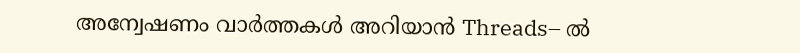അന്വേഷണം വാർത്തകൾ അറിയാൻ Threads– ൽ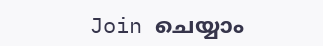Join ചെയ്യാം